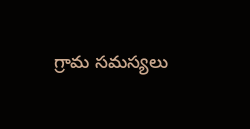గ్రామ సమస్యలు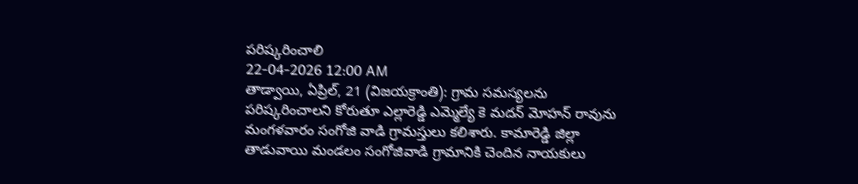పరిష్కరించాలి
22-04-2026 12:00 AM
తాడ్వాయి, ఏప్రిల్, 21 (విజయక్రాంతి): గ్రామ సమస్యలను పరిష్కరించాలని కోరుతూ ఎల్లారెడ్డి ఎమ్మెల్యే కె మదన్ మోహన్ రావును మంగళవారం సంగోజి వాడి గ్రామస్తులు కలిశారు. కామారెడ్డి జిల్లా తాడువాయి మండలం సంగోజివాడి గ్రామానికి చెందిన నాయకులు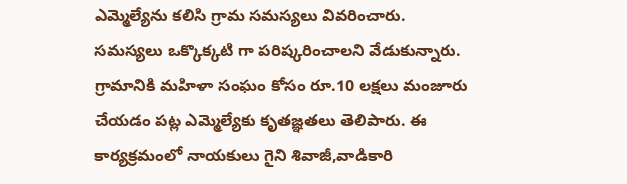ఎమ్మెల్యేను కలిసి గ్రామ సమస్యలు వివరించారు.
సమస్యలు ఒక్కొక్కటి గా పరిష్కరించాలని వేడుకున్నారు. గ్రామానికి మహిళా సంఘం కోసం రూ.10 లక్షలు మంజూరు చేయడం పట్ల ఎమ్మెల్యేకు కృతజ్ఞతలు తెలిపారు. ఈ కార్యక్రమంలో నాయకులు గైని శివాజీ,వాడికారి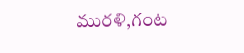మురళి,గంట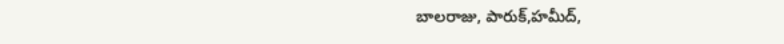బాలరాజు, పారుక్,హమీద్,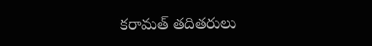కరామత్ తదితరులు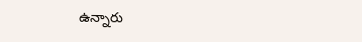ఉన్నారు